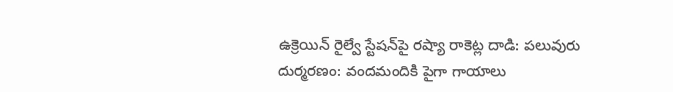ఉక్రెయిన్‌ రైల్వే స్టేషన్‌పై రష్యా రాకెట్ల దాడి: పలువురు దుర్మరణం: వందమందికి పైగా గాయాలు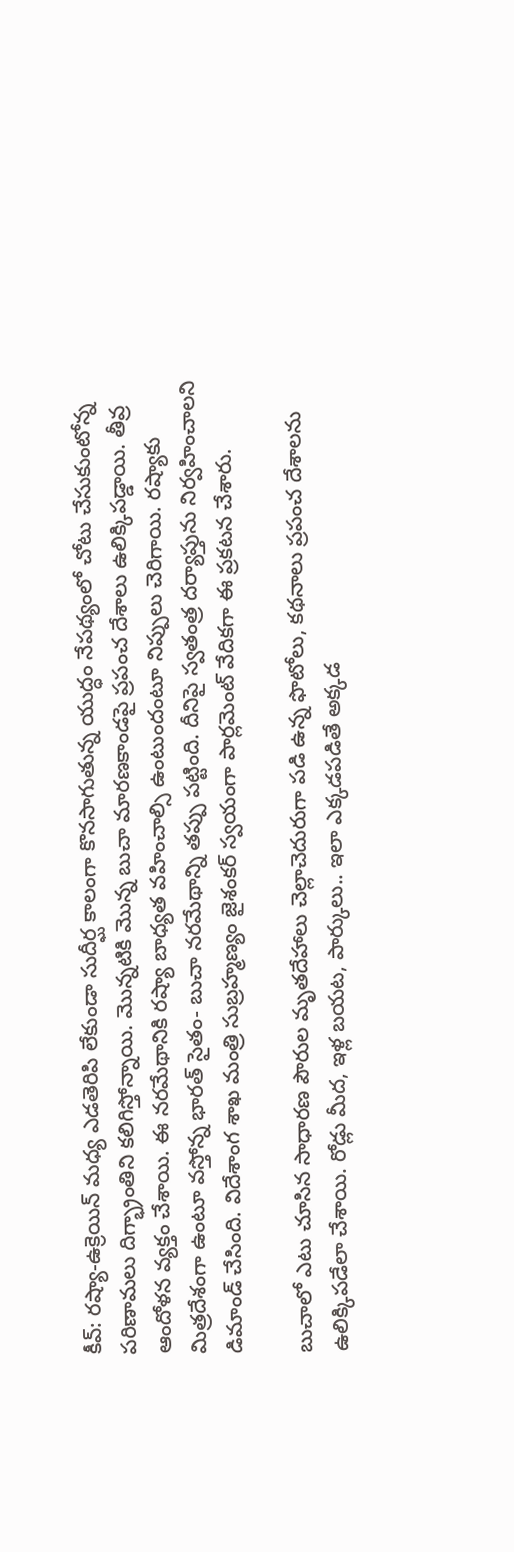కీవ్: రష్యా-ఉక్రెయిన్ మధ్య ఎడతెరిపి లేకుండా సుదీర్ఘ కాలంగా కొనసాగుతున్న యుద్ధం నేపథ్యంలో చోటు చేసుకుంటోన్న పరిణామలు దిగ్భ్రాంతిని కలిగిస్తోన్నాయి. మొన్నటికి మొన్న బుచా మారణకాండపై ప్రపంచ దేశాలు ఉలిక్కిపడ్డాయి. తీవ్ర ఆందోళన వ్యక్తం చేశాయి. ఈ నరమేథానికి రష్యా బాధ్యత వహించాల్సి ఉంటుందంటూ నిప్పులు చెరిగాయి. రష్యాకు మిత్రదేశంగా ఉంటూ వస్తోన్న భారత్ సైతం- బుచా నరమేథాన్ని తప్పు పట్టింది. దీనిపై స్వతంత్ర దర్యాప్తును నిర్వహించాలని డిమాండ్ చేసింది. విదేశాంగ శాఖ మంత్రి సుబ్రహ్మణ్యం జైశంకర్ స్వయంగా పార్లమెంట్ వేదికగా ఈ ప్రకటన చేశారు.

బుచాలో ఎటు చూసిన సాధారణ పౌరుల మృతదేహాలు చెల్లాచెదురుగా పడి ఉన్న ఫొటోలు, కథనాలు ప్రపంచ దేశాలను ఉలిక్కిపడేలా చేశాయి. రోడ్లు మీద, ఇళ్ల బయట, పార్కులు.. ఇలా ఎక్కడపడితే అక్కడ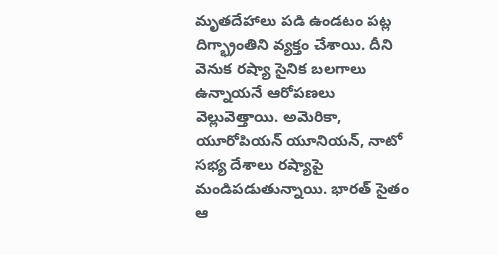మృతదేహాలు పడి ఉండటం పట్ల దిగ్భ్రాంతిని వ్యక్తం చేశాయి. దీని వెనుక రష్యా సైనిక బలగాలు ఉన్నాయనే ఆరోపణలు వెల్లువెత్తాయి. అమెరికా, యూరోపియన్ యూనియన్, నాటో సభ్య దేశాలు రష్యాపై మండిపడుతున్నాయి. భారత్ సైతం ఆ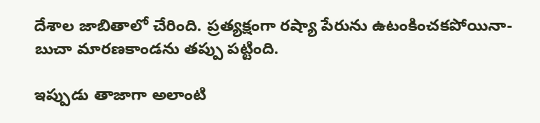దేశాల జాబితాలో చేరింది. ప్రత్యక్షంగా రష్యా పేరును ఉటంకించకపోయినా- బుచా మారణకాండను తప్పు పట్టింది.

ఇప్పుడు తాజాగా అలాంటి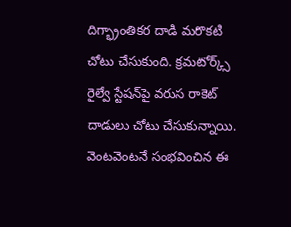దిగ్భ్రాంతికర దాడి మరొకటి చోటు చేసుకుంది. క్రమటోర్క్స్ రైల్వే స్టేషన్‌‌పై వరుస రాకెట్ దాడులు చోటు చేసుకున్నాయి. వెంటవెంటనే సంభవించిన ఈ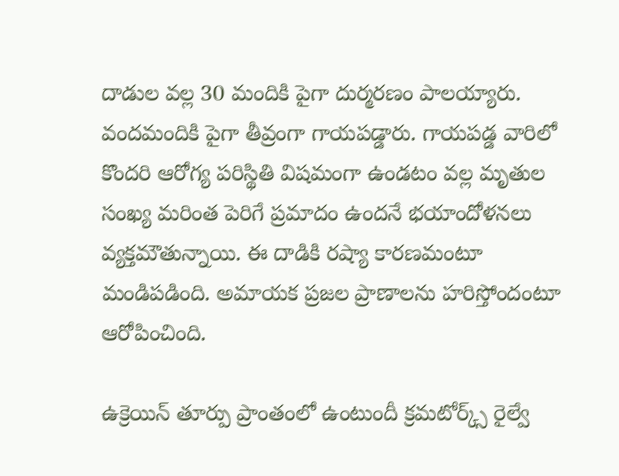దాడుల వల్ల 30 మందికి పైగా దుర్మరణం పాలయ్యారు. వందమందికి పైగా తీవ్రంగా గాయపడ్డారు. గాయపడ్డ వారిలో కొందరి ఆరోగ్య పరిస్థితి విషమంగా ఉండటం వల్ల మృతుల సంఖ్య మరింత పెరిగే ప్రమాదం ఉందనే భయాందోళనలు వ్యక్తమౌతున్నాయి. ఈ దాడికి రష్యా కారణమంటూ మండిపడింది. అమాయక ప్రజల ప్రాణాలను హరిస్తోందంటూ ఆరోపించింది.

ఉక్రెయిన్ తూర్పు ప్రాంతంలో ఉంటుందీ క్రమటోర్క్స్ రైల్వే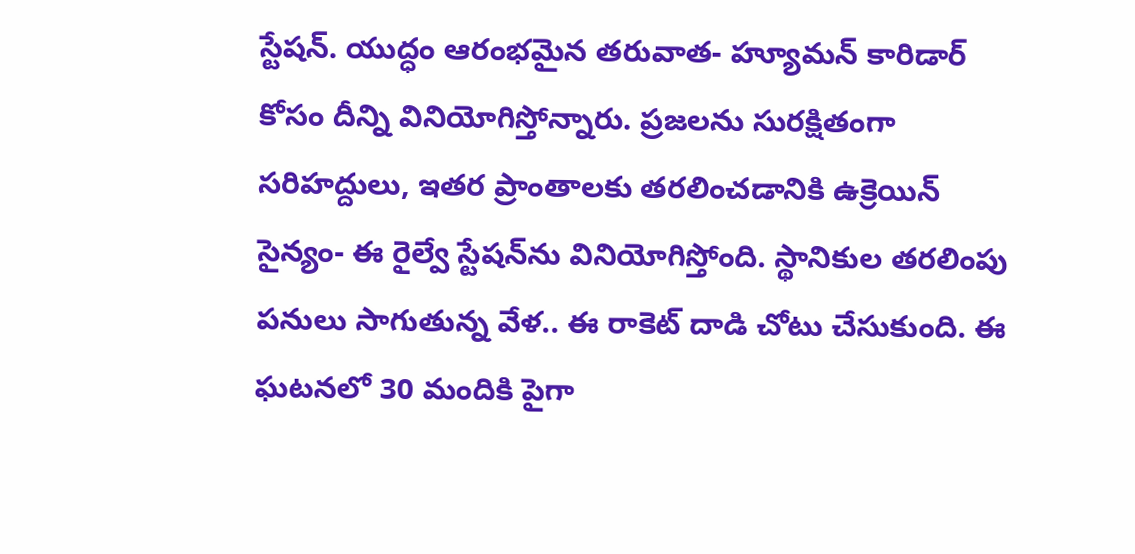స్టేషన్. యుద్ధం ఆరంభమైన తరువాత- హ్యూమన్ కారిడార్ కోసం దీన్ని వినియోగిస్తోన్నారు. ప్రజలను సురక్షితంగా సరిహద్దులు, ఇతర ప్రాంతాలకు తరలించడానికి ఉక్రెయిన్ సైన్యం- ఈ రైల్వే స్టేషన్‌ను వినియోగిస్తోంది. స్థానికుల తరలింపు పనులు సాగుతున్న వేళ.. ఈ రాకెట్ దాడి చోటు చేసుకుంది. ఈ ఘటనలో 30 మందికి పైగా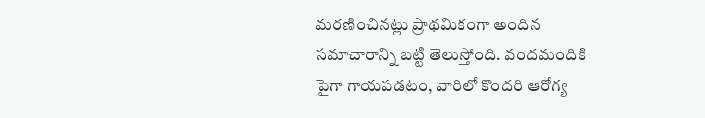మరణించినట్లు ప్రాథమికంగా అందిన సమాచారాన్ని బట్టి తెలుస్తోంది. వందమందికి పైగా గాయపడటం, వారిలో కొందరి ఆరోగ్య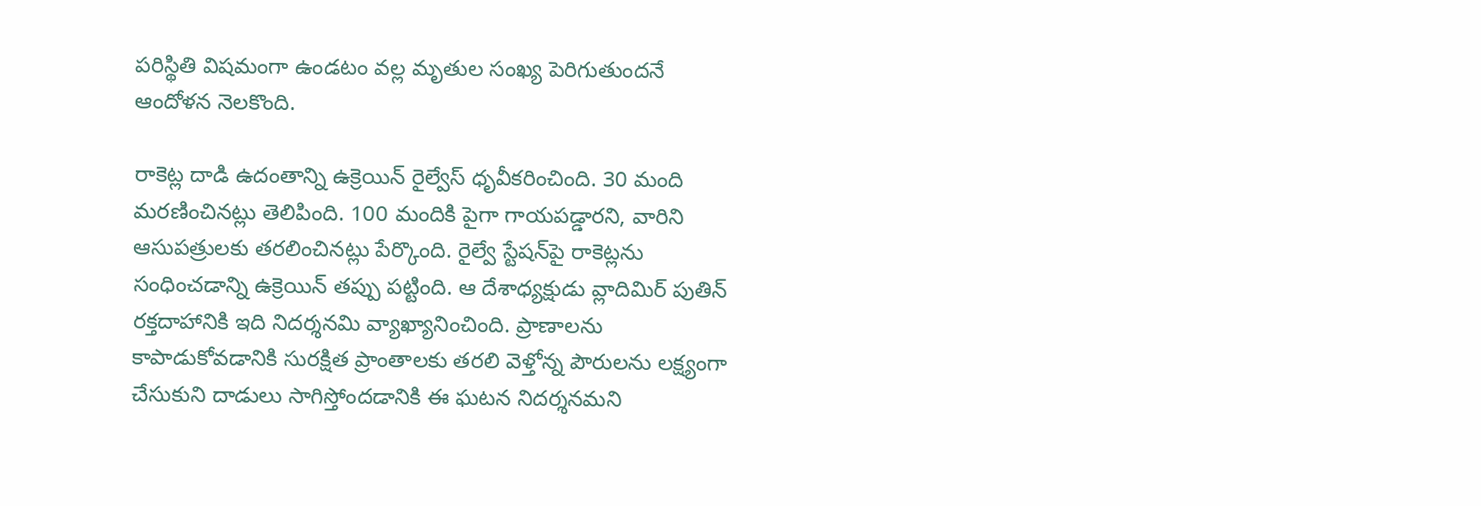పరిస్థితి విషమంగా ఉండటం వల్ల మృతుల సంఖ్య పెరిగుతుందనే ఆందోళన నెలకొంది.

రాకెట్ల దాడి ఉదంతాన్ని ఉక్రెయిన్ రైల్వేస్ ధృవీకరించింది. 30 మంది మరణించినట్లు తెలిపింది. 100 మందికి పైగా గాయపడ్డారని, వారిని ఆసుపత్రులకు తరలించినట్లు పేర్కొంది. రైల్వే స్టేషన్‌పై రాకెట్లను సంధించడాన్ని ఉక్రెయిన్ తప్పు పట్టింది. ఆ దేశాధ్యక్షుడు వ్లాదిమిర్ పుతిన్ రక్తదాహానికి ఇది నిదర్శనమి వ్యాఖ్యానించింది. ప్రాణాలను కాపాడుకోవడానికి సురక్షిత ప్రాంతాలకు తరలి వెళ్తోన్న పౌరులను లక్ష్యంగా చేసుకుని దాడులు సాగిస్తోందడానికి ఈ ఘటన నిదర్శనమని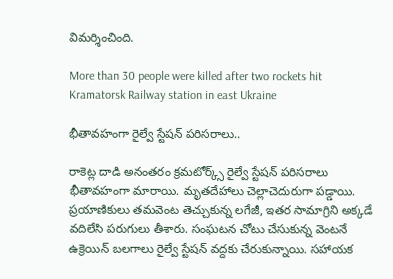విమర్శించింది.

More than 30 people were killed after two rockets hit Kramatorsk Railway station in east Ukraine

భీతావహంగా రైల్వే స్టేషన్ పరిసరాలు..

రాకెట్ల దాడి అనంతరం క్రమటోర్క్స్ రైల్వే స్టేషన్ పరిసరాలు భీతావహంగా మారాయి. మృతదేహాలు చెల్లాచెదురుగా పడ్డాయి. ప్రయాణికులు తమవెంట తెచ్చుకున్న లగేజీ, ఇతర సామాగ్రిని అక్కడే వదిలేసి పరుగులు తీశారు. సంఘటన చోటు చేసుకున్న వెంటనే ఉక్రెయిన్ బలగాలు రైల్వే స్టేషన్ వద్దకు చేరుకున్నాయి. సహాయక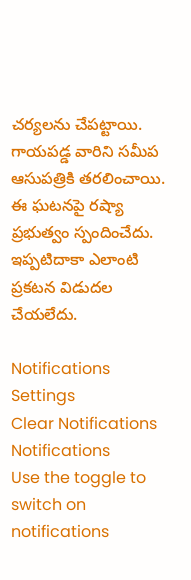చర్యలను చేపట్టాయి. గాయపడ్డ వారిని సమీప ఆసుపత్రికి తరలించాయి. ఈ ఘటనపై రష్యా ప్రభుత్వం స్పందించేదు. ఇప్పటిదాకా ఎలాంటి ప్రకటన విడుదల చేయలేదు.

Notifications
Settings
Clear Notifications
Notifications
Use the toggle to switch on notifications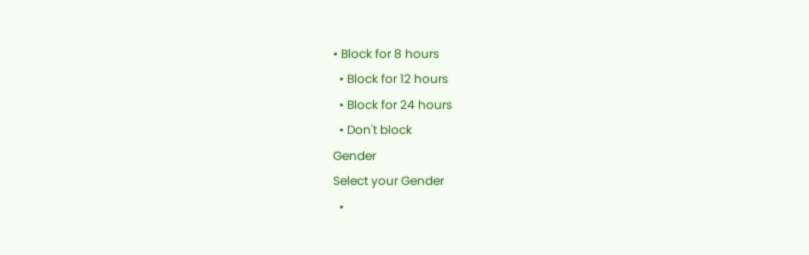• Block for 8 hours
  • Block for 12 hours
  • Block for 24 hours
  • Don't block
Gender
Select your Gender
  •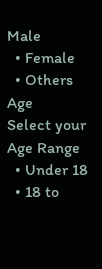Male
  • Female
  • Others
Age
Select your Age Range
  • Under 18
  • 18 to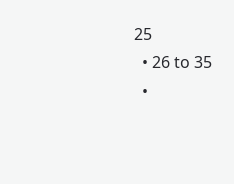25
  • 26 to 35
  •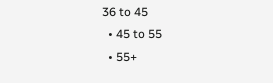36 to 45
  • 45 to 55
  • 55+